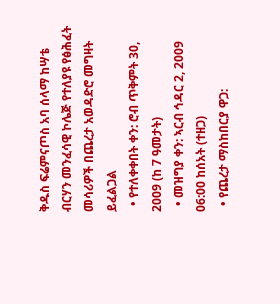ቅዱስ ፍሬምናጦስ አባ ሰላማ ከሣቴ ብርሃን መንፈሳዊ ኮሌጅ የተለያዩ የፅሕፈት መሳሪዎች በጨረታ አወዳድሮ መግዛት ይፈልጋል
  • የተለቀቀበት ቀን: ሮብ ጥቅምት 30, 2009 (ከ 7 ዓመታት)
  • መዝግያ ቀን: ኣርብ ኅዳር 2, 2009 06:00 ከሰአት (ተዘጋ)
  • የጨረታ ማስከበርያ ዋጋ: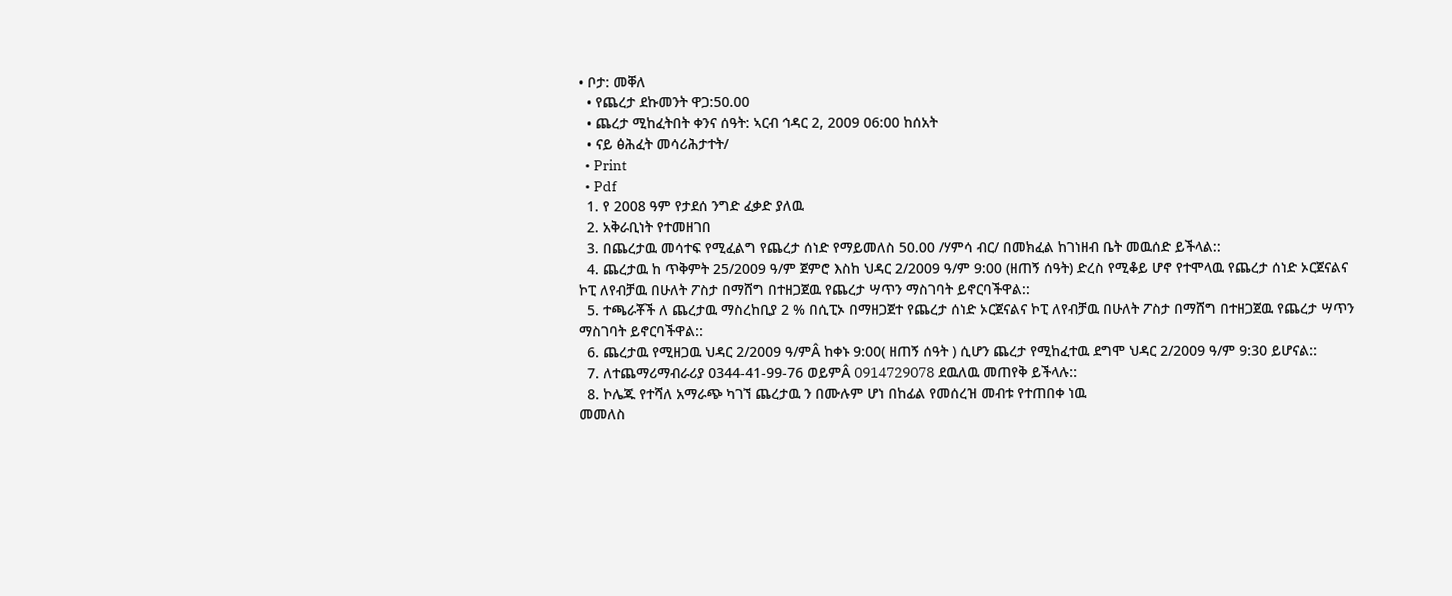• ቦታ: መቐለ
  • የጨረታ ደኩመንት ዋጋ:50.00
  • ጨረታ ሚከፈትበት ቀንና ሰዓት: ኣርብ ኅዳር 2, 2009 06:00 ከሰአት
  • ናይ ፅሕፈት መሳሪሕታተት/
  • Print
  • Pdf
  1. የ 2008 ዓም የታደሰ ንግድ ፈቃድ ያለዉ
  2. አቅራቢነት የተመዘገበ
  3. በጨረታዉ መሳተፍ የሚፈልግ የጨረታ ሰነድ የማይመለስ 50.00 /ሃምሳ ብር/ በመክፈል ከገነዘብ ቤት መዉሰድ ይችላል::
  4. ጨረታዉ ከ ጥቅምት 25/2009 ዓ/ም ጀምሮ እስከ ህዳር 2/2009 ዓ/ም 9:00 (ዘጠኝ ሰዓት) ድረስ የሚቆይ ሆኖ የተሞላዉ የጨረታ ሰነድ ኦርጀናልና ኮፒ ለየብቻዉ በሁለት ፖስታ በማሸግ በተዘጋጀዉ የጨረታ ሣጥን ማስገባት ይኖርባችዋል::
  5. ተጫራቾች ለ ጨረታዉ ማስረከቢያ 2 % በሲፒኦ በማዘጋጀተ የጨረታ ሰነድ ኦርጀናልና ኮፒ ለየብቻዉ በሁለት ፖስታ በማሸግ በተዘጋጀዉ የጨረታ ሣጥን ማስገባት ይኖርባችዋል::
  6. ጨረታዉ የሚዘጋዉ ህዳር 2/2009 ዓ/ምÂ ከቀኑ 9:00( ዘጠኝ ሰዓት ) ሲሆን ጨረታ የሚከፈተዉ ደግሞ ህዳር 2/2009 ዓ/ም 9:30 ይሆናል::
  7. ለተጨማሪማብራሪያ 0344-41-99-76 ወይምÂ 0914729078 ደዉለዉ መጠየቅ ይችላሉ::
  8. ኮሌጁ የተሻለ አማራጭ ካገኘ ጨረታዉ ን በሙሉም ሆነ በከፊል የመሰረዝ መብቱ የተጠበቀ ነዉ
መመለስ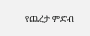የጨረታ ምድብ